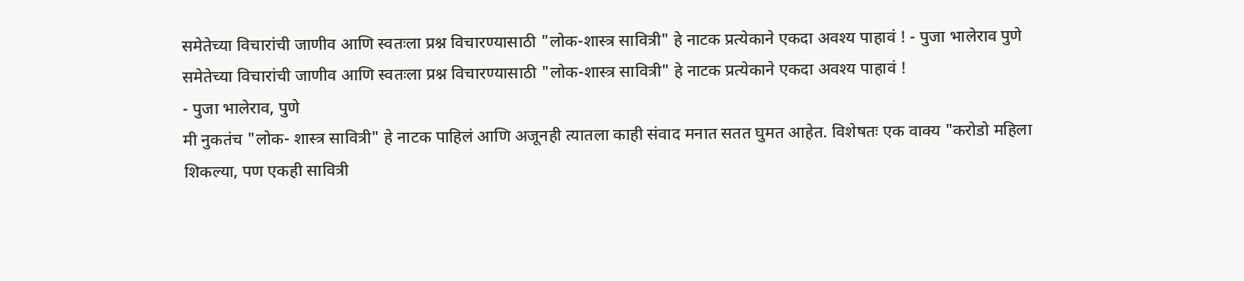समेतेच्या विचारांची जाणीव आणि स्वतःला प्रश्न विचारण्यासाठी "लोक-शास्त्र सावित्री" हे नाटक प्रत्येकाने एकदा अवश्य पाहावं ! - पुजा भालेराव पुणे
समेतेच्या विचारांची जाणीव आणि स्वतःला प्रश्न विचारण्यासाठी "लोक-शास्त्र सावित्री" हे नाटक प्रत्येकाने एकदा अवश्य पाहावं !
- पुजा भालेराव, पुणे
मी नुकतंच "लोक- शास्त्र सावित्री" हे नाटक पाहिलं आणि अजूनही त्यातला काही संवाद मनात सतत घुमत आहेत. विशेषतः एक वाक्य "करोडो महिला शिकल्या, पण एकही सावित्री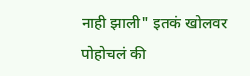नाही झाली" इतकं खोलवर पोहोचलं की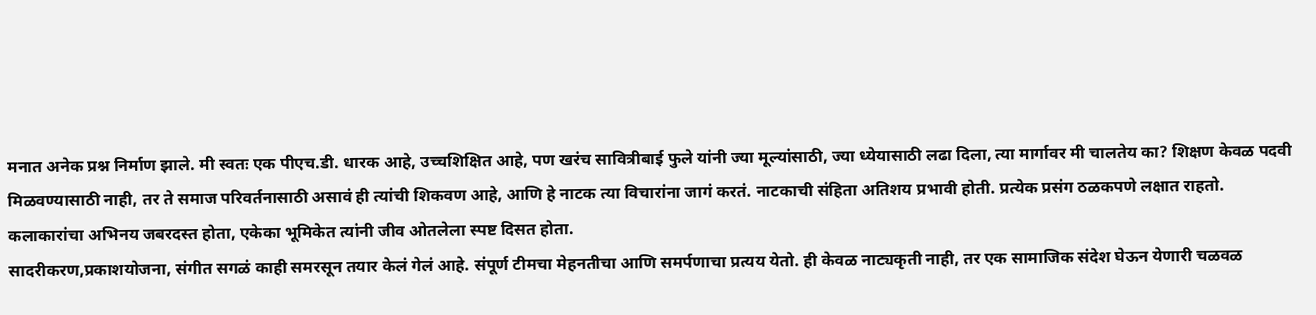मनात अनेक प्रश्न निर्माण झाले. मी स्वतः एक पीएच.डी. धारक आहे, उच्चशिक्षित आहे, पण खरंच सावित्रीबाई फुले यांनी ज्या मूल्यांसाठी, ज्या ध्येयासाठी लढा दिला, त्या मार्गावर मी चालतेय का? शिक्षण केवळ पदवी मिळवण्यासाठी नाही, तर ते समाज परिवर्तनासाठी असावं ही त्यांची शिकवण आहे, आणि हे नाटक त्या विचारांना जागं करतं. नाटकाची संहिता अतिशय प्रभावी होती. प्रत्येक प्रसंग ठळकपणे लक्षात राहतो. कलाकारांचा अभिनय जबरदस्त होता, एकेका भूमिकेत त्यांनी जीव ओतलेला स्पष्ट दिसत होता.
सादरीकरण,प्रकाशयोजना, संगीत सगळं काही समरसून तयार केलं गेलं आहे. संपूर्ण टीमचा मेहनतीचा आणि समर्पणाचा प्रत्यय येतो. ही केवळ नाट्यकृती नाही, तर एक सामाजिक संदेश घेऊन येणारी चळवळ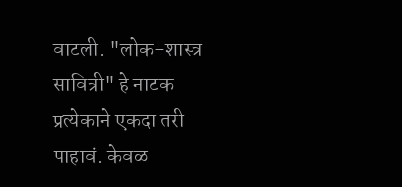वाटली. "लोक-शास्त्र सावित्री" हे नाटक प्रत्येकाने एकदा तरी पाहावं. केवळ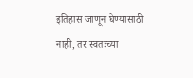इतिहास जाणून घेण्यासाठी नाही, तर स्वतःच्या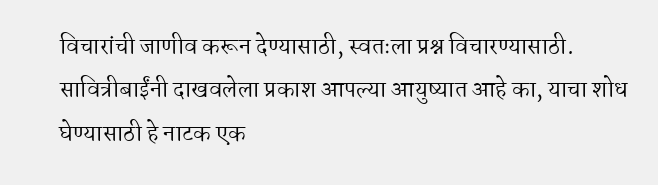विचारांची जाणीव करून देण्यासाठी, स्वतःला प्रश्न विचारण्यासाठी. सावित्रीबाईंनी दाखवलेला प्रकाश आपल्या आयुष्यात आहे का, याचा शोध घेण्यासाठी हे नाटक एक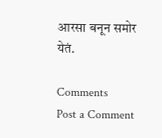आरसा बनून समोर येतं.

Comments
Post a Comment